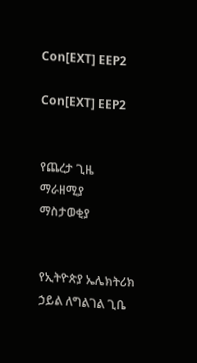Con[EXT] EEP2

Con[EXT] EEP2


የጨረታ ጊዜ ማራዘሚያ  ማስታወቂያ


የኢትዮጵያ ኤሌክትሪክ ኃይል ለግልገል ጊቤ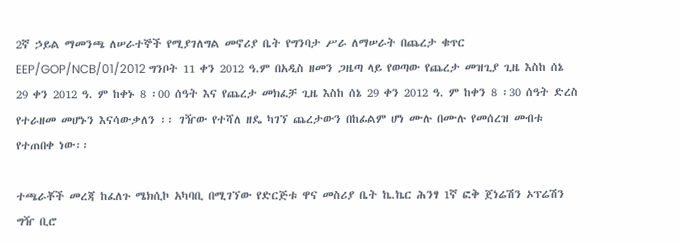2ኛ ኃይል ማመንጫ ለሠራተኞች የሚያገለግል መኖሪያ ቤት የግንባታ ሥራ ለማሠራት በጨረታ ቁጥር EEP/GOP/NCB/01/2012 ግንቦት 11 ቀን 2012 ዓ.ም በአዲስ ዘመን ጋዜጣ ላይ የወጣው የጨረታ መዝጊያ ጊዜ እስከ ሰኔ 29 ቀን 2012 ዓ. ም ከቀኑ 8 ፡00 ሰዓት እና የጨረታ መክፈቻ ጊዜ እስከ ሰኔ 29 ቀን 2012 ዓ. ም ከቀን 8 ፡30 ሰዓት ድረስ የተራዘመ መሆኑን እናሳውቃለን ፡፡ ገዥው የተሻለ ዘዴ ካገኘ ጨረታውን በከፊልም ሆነ ሙሉ በሙሉ የመሰረዝ መብቱ የተጠበቀ ነው፡፡

ተጫራቾች መረጃ ከፈለጉ ሜክሲኮ አካባቢ በሚገኘው የድርጅቱ ዋና መስሪያ ቤት ኬ.ኬር ሕንፃ 1ኛ ፎቅ ጀነሬሽን ኦፕሬሽን ግዥ ቢሮ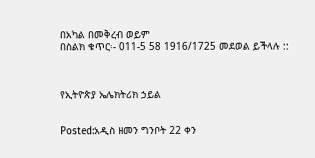በአካል በመቅረብ ወይም
በስልክ ቁጥር፡- 011-5 58 1916/1725 መደወል ይችላሉ ::



የኢትዮጵያ ኤሌክትሪክ ኃይል


Posted:አዲስ ዘመን ግንቦት 22 ቀን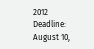2012
Deadline: August 10,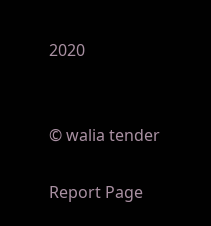2020


© walia tender

Report Page